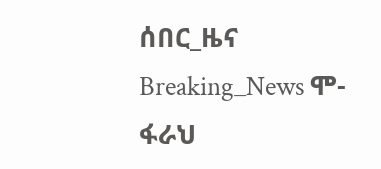ሰበር_ዜና Breaking_News ሞ-ፋራህ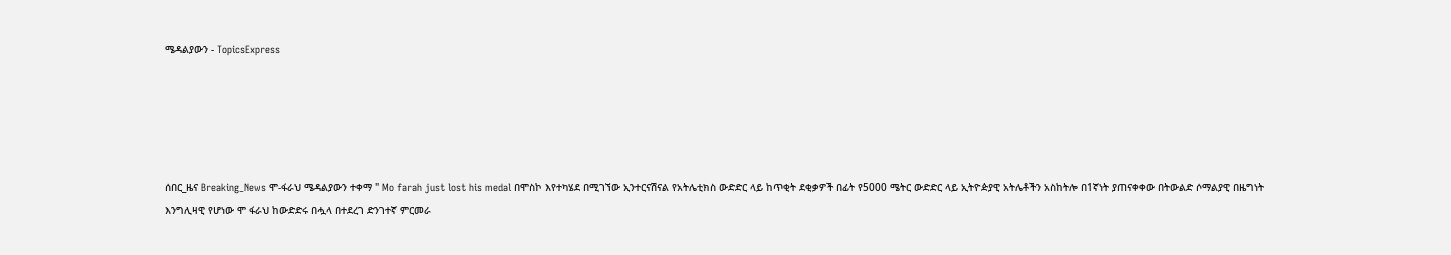ሜዳልያውን - TopicsExpress





ሰበር_ዜና Breaking_News ሞ-ፋራህ ሜዳልያውን ተቀማ " Mo farah just lost his medal በሞስኮ እየተካሄደ በሚገኘው ኢንተርናሽናል የአትሌቲክስ ውድድር ላይ ከጥቂት ደቂቃዎች በፊት የ5000 ሜትር ውድድር ላይ ኢትዮዽያዊ አትሌቶችን አስከትሎ በ1ኛነት ያጠናቀቀው በትውልድ ሶማልያዊ በዜግነት እንግሊዛዊ የሆነው ሞ ፋራህ ከውድድሩ በሗላ በተደረገ ድንገተኛ ምርመራ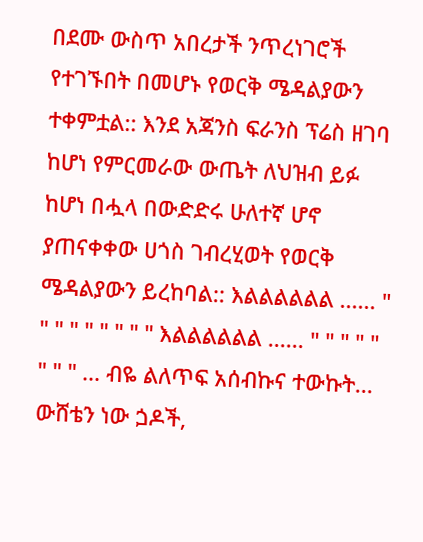በደሙ ውስጥ አበረታች ንጥረነገሮች የተገኙበት በመሆኑ የወርቅ ሜዳልያውን ተቀምቷል:: እንደ አጃንስ ፍራንስ ፕሬስ ዘገባ ከሆነ የምርመራው ውጤት ለህዝብ ይፉ ከሆነ በሗላ በውድድሩ ሁለተኛ ሆኖ ያጠናቀቀው ሀጎስ ገብረሂወት የወርቅ ሜዳልያውን ይረከባል:: እልልልልልል ...... " " " " " " " " " እልልልልልል ...... " " " " " " " " ... ብዬ ልለጥፍ አሰብኩና ተውኩት... ውሸቴን ነው ጏዶች,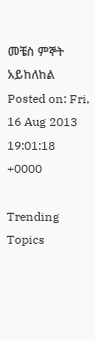መቼስ ምኞት አይከለከል
Posted on: Fri, 16 Aug 2013 19:01:18 +0000

Trending Topics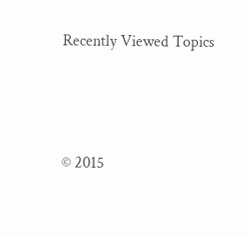Recently Viewed Topics




© 2015